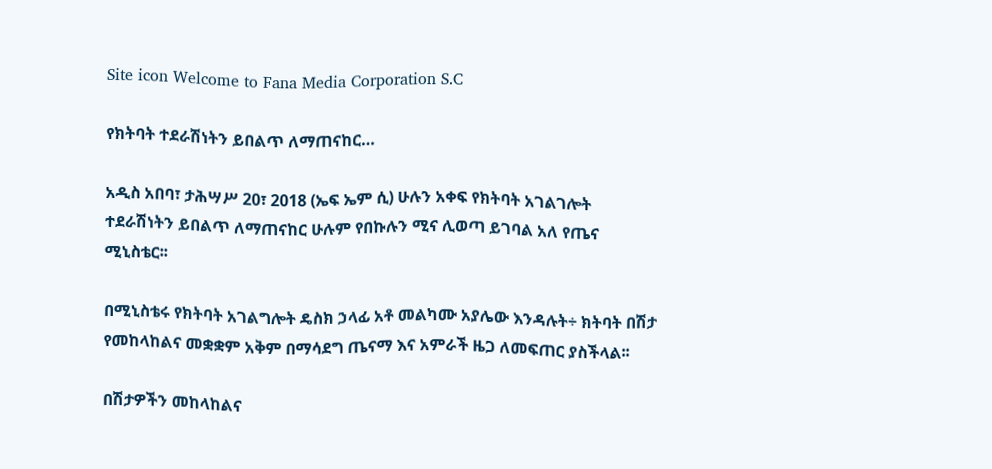Site icon Welcome to Fana Media Corporation S.C

የክትባት ተደራሽነትን ይበልጥ ለማጠናከር…

አዲስ አበባ፣ ታሕሣሥ 20፣ 2018 (ኤፍ ኤም ሲ) ሁሉን አቀፍ የክትባት አገልገሎት ተደራሽነትን ይበልጥ ለማጠናከር ሁሉም የበኩሉን ሚና ሊወጣ ይገባል አለ የጤና ሚኒስቴር፡፡

በሚኒስቴሩ የክትባት አገልግሎት ዴስክ ኃላፊ አቶ መልካሙ አያሌው እንዳሉት÷ ክትባት በሽታ የመከላከልና መቋቋም አቅም በማሳደግ ጤናማ እና አምራች ዜጋ ለመፍጠር ያስችላል፡፡

በሽታዎችን መከላከልና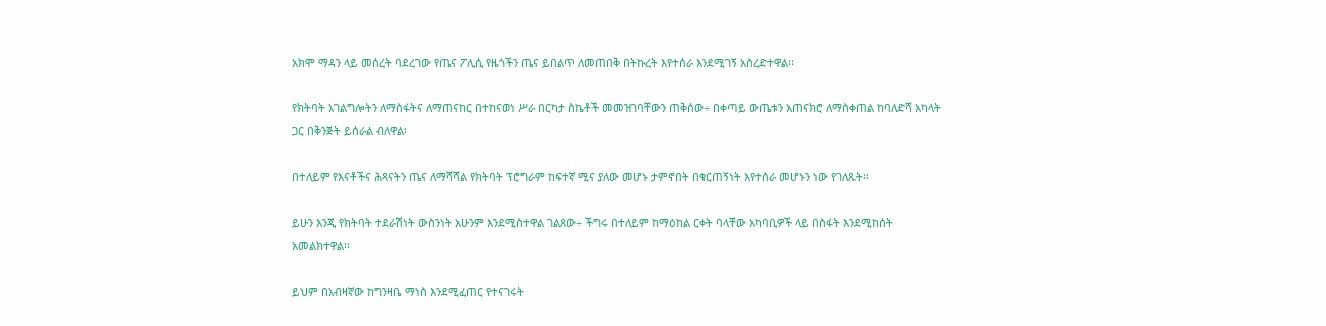አክሞ ማዳን ላይ መሰረት ባደረገው የጤና ፖሊሲ የዜጎችን ጤና ይበልጥ ለመጠበቅ በትኩረት እየተሰራ እንደሚገኝ አስረድተዋል፡፡

የክትባት አገልግሎትን ለማስፋትና ለማጠናከር በተከናወነ ሥራ በርካታ ስኬቶች መመዝገባቸውን ጠቅሰው÷ በቀጣይ ውጤቱን አጠናክሮ ለማስቀጠል ከባለድሻ አካላት ጋር በቅንጅት ይሰራል ብለዋል፡

በተለይም የእናቶችና ሕጻናትን ጤና ለማሻሻል የክትባት ፕሮግራም ከፍተኛ ሚና ያለው መሆኑ ታምኖበት በቁርጠኝነት እየተሰራ መሆኑን ነው የገለጹት፡፡

ይሁን እንጂ የክትባት ተደራሽነት ውስንነት አሁንም እንደሚስተዋል ገልጸው÷ ችግሩ በተለይም ከማዕከል ርቀት ባላቸው አካባቢዎች ላይ በስፋት እንደሚከሰት አመልክተዋል፡፡

ይህም በአብዛኛው ከግንዛቤ ማነስ እንደሚፈጠር የተናገሩት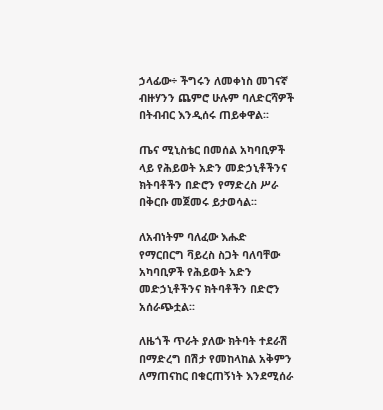ኃላፊው÷ ችግሩን ለመቀነስ መገናኛ ብዙሃንን ጨምሮ ሁሉም ባለድርሻዎች በትብብር እንዲሰሩ ጠይቀዋል፡፡

ጤና ሚኒስቴር በመሰል አካባቢዎች ላይ የሕይወት አድን መድኃኒቶችንና ክትባቶችን በድሮን የማድረስ ሥራ በቅርቡ መጀመሩ ይታወሳል፡፡

ለአብነትም ባለፈው እሑድ የማርበርግ ቫይረስ ስጋት ባለባቸው አካባቢዎች የሕይወት አድን መድኃኒቶችንና ክትባቶችን በድሮን አሰራጭቷል፡፡

ለዜጎች ጥራት ያለው ክትባት ተደራሽ በማድረግ በሽታ የመከላከል አቅምን ለማጠናከር በቁርጠኝነት እንደሚሰራ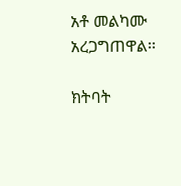አቶ መልካሙ አረጋግጠዋል፡፡

ክትባት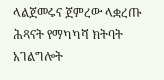ላልጀመሩና ጀምረው ላቋረጡ ሕጻናት የማካካሻ ክትባት አገልግሎት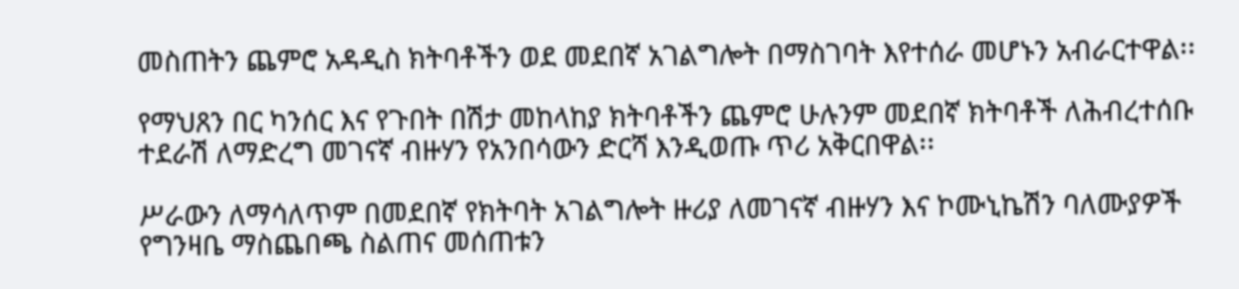መስጠትን ጨምሮ አዳዲስ ክትባቶችን ወደ መደበኛ አገልግሎት በማስገባት እየተሰራ መሆኑን አብራርተዋል፡፡

የማህጸን በር ካንሰር እና የጉበት በሽታ መከላከያ ክትባቶችን ጨምሮ ሁሉንም መደበኛ ክትባቶች ለሕብረተሰቡ ተደራሽ ለማድረግ መገናኛ ብዙሃን የአንበሳውን ድርሻ እንዲወጡ ጥሪ አቅርበዋል፡፡

ሥራውን ለማሳለጥም በመደበኛ የክትባት አገልግሎት ዙሪያ ለመገናኛ ብዙሃን እና ኮሙኒኬሽን ባለሙያዎች የግንዛቤ ማስጨበጫ ስልጠና መሰጠቱን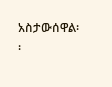አስታውሰዋል፡፡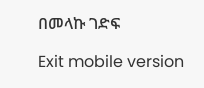በመላኩ ገድፍ

Exit mobile version